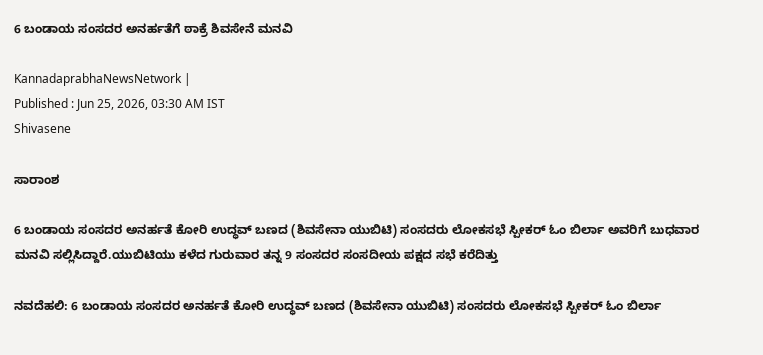6 ಬಂಡಾಯ ಸಂಸದರ ಅನರ್ಹತೆಗೆ ಠಾಕ್ರೆ ಶಿವಸೇನೆ ಮನವಿ

KannadaprabhaNewsNetwork |
Published : Jun 25, 2026, 03:30 AM IST
Shivasene

ಸಾರಾಂಶ

6 ಬಂಡಾಯ ಸಂಸದರ ಅನರ್ಹತೆ ಕೋರಿ ಉದ್ಧವ್‌ ಬಣದ (ಶಿವಸೇನಾ ಯುಬಿಟಿ) ಸಂಸದರು ಲೋಕಸಭೆ ಸ್ಪೀಕರ್‌ ಓಂ ಬಿರ್ಲಾ ಅವರಿಗೆ ಬುಧವಾರ ಮನವಿ ಸಲ್ಲಿಸಿದ್ದಾರೆ.ಯುಬಿಟಿಯು ಕಳೆದ ಗುರುವಾರ ತನ್ನ 9 ಸಂಸದರ ಸಂಸದೀಯ ಪಕ್ಷದ ಸಭೆ ಕರೆದಿತ್ತು

ನವದೆಹಲಿ: 6 ಬಂಡಾಯ ಸಂಸದರ ಅನರ್ಹತೆ ಕೋರಿ ಉದ್ಧವ್‌ ಬಣದ (ಶಿವಸೇನಾ ಯುಬಿಟಿ) ಸಂಸದರು ಲೋಕಸಭೆ ಸ್ಪೀಕರ್‌ ಓಂ ಬಿರ್ಲಾ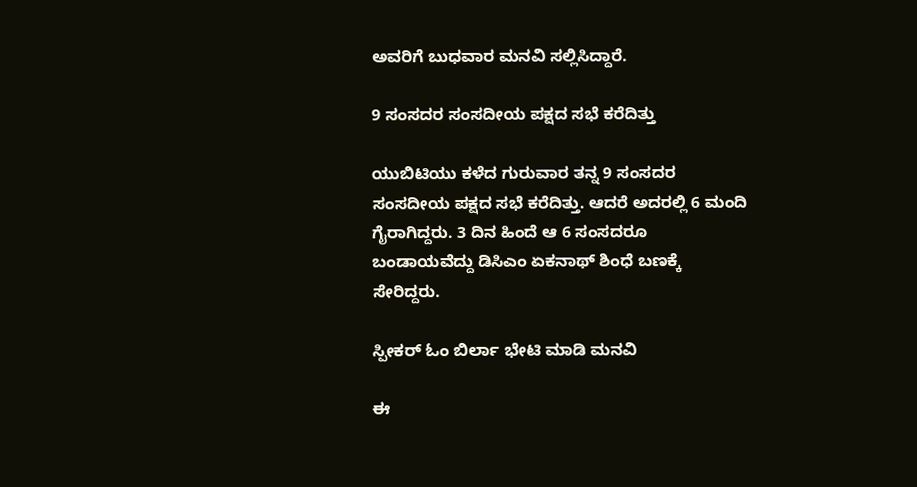ಅವರಿಗೆ ಬುಧವಾರ ಮನವಿ ಸಲ್ಲಿಸಿದ್ದಾರೆ.

9 ಸಂಸದರ ಸಂಸದೀಯ ಪಕ್ಷದ ಸಭೆ ಕರೆದಿತ್ತು

ಯುಬಿಟಿಯು ಕಳೆದ ಗುರುವಾರ ತನ್ನ 9 ಸಂಸದರ ಸಂಸದೀಯ ಪಕ್ಷದ ಸಭೆ ಕರೆದಿತ್ತು. ಆದರೆ ಅದರಲ್ಲಿ 6 ಮಂದಿ ಗೈರಾಗಿದ್ದರು. 3 ದಿನ ಹಿಂದೆ ಆ 6 ಸಂಸದರೂ ಬಂಡಾಯವೆದ್ದು ಡಿಸಿಎಂ ಏಕನಾಥ್‌ ಶಿಂಧೆ ಬಣಕ್ಕೆ ಸೇರಿದ್ದರು.

ಸ್ಪೀಕರ್‌ ಓಂ ಬಿರ್ಲಾ ಭೇಟಿ ಮಾಡಿ ಮನವಿ

ಈ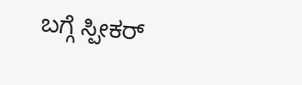ಬಗ್ಗೆ ಸ್ಪೀಕರ್‌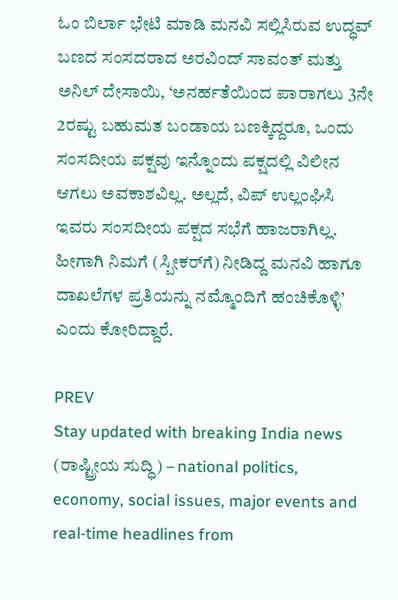ಓಂ ಬಿರ್ಲಾ ಭೇಟಿ ಮಾಡಿ ಮನವಿ ಸಲ್ಲಿಸಿರುವ ಉದ್ಧವ್‌ ಬಣದ ಸಂಸದರಾದ ಅರವಿಂದ್‌ ಸಾವಂತ್‌ ಮತ್ತು ಅನಿಲ್‌ ದೇಸಾಯಿ, ‘ಅನರ್ಹತೆಯಿಂದ ಪಾರಾಗಲು 3ನೇ 2ರಷ್ಟು ಬಹುಮತ ಬಂಡಾಯ ಬಣಕ್ಕಿದ್ದರೂ, ಒಂದು ಸಂಸದೀಯ ಪಕ್ಷವು ಇನ್ನೊಂದು ಪಕ್ಷದಲ್ಲಿ ವಿಲೀನ ಆಗಲು ಅವಕಾಶವಿಲ್ಲ. ಅಲ್ಲದೆ, ವಿಪ್‌ ಉಲ್ಲಂಘಿಸಿ ಇವರು ಸಂಸದೀಯ ಪಕ್ಷದ ಸಭೆಗೆ ಹಾಜರಾಗಿಲ್ಲ. ಹೀಗಾಗಿ ನಿಮಗೆ (ಸ್ಪೀಕರ್‌ಗೆ) ನೀಡಿದ್ದ ಮನವಿ ಹಾಗೂ ದಾಖಲೆಗಳ ಪ್ರತಿಯನ್ನು ನಮ್ಮೊಂದಿಗೆ ಹಂಚಿಕೊಳ್ಳಿ’ ಎಂದು ಕೋರಿದ್ದಾರೆ.

PREV
Stay updated with breaking India news (ರಾಷ್ಟ್ರೀಯ ಸುದ್ಧಿ) – national politics, economy, social issues, major events and real‑time headlines from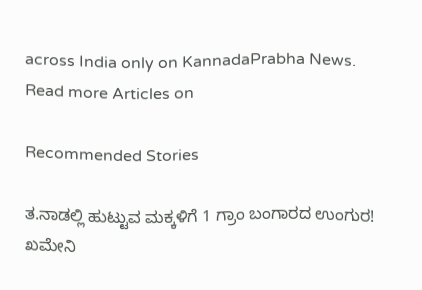across India only on KannadaPrabha News.
Read more Articles on

Recommended Stories

ತ.ನಾಡಲ್ಲಿ ಹುಟ್ಟುವ ಮಕ್ಕಳಿಗೆ 1 ಗ್ರಾಂ ಬಂಗಾರದ ಉಂಗುರ!
ಖಮೇನಿ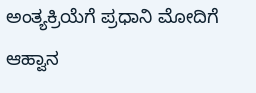ಅಂತ್ಯಕ್ರಿಯೆಗೆ ಪ್ರಧಾನಿ ಮೋದಿಗೆ ಆಹ್ವಾನ